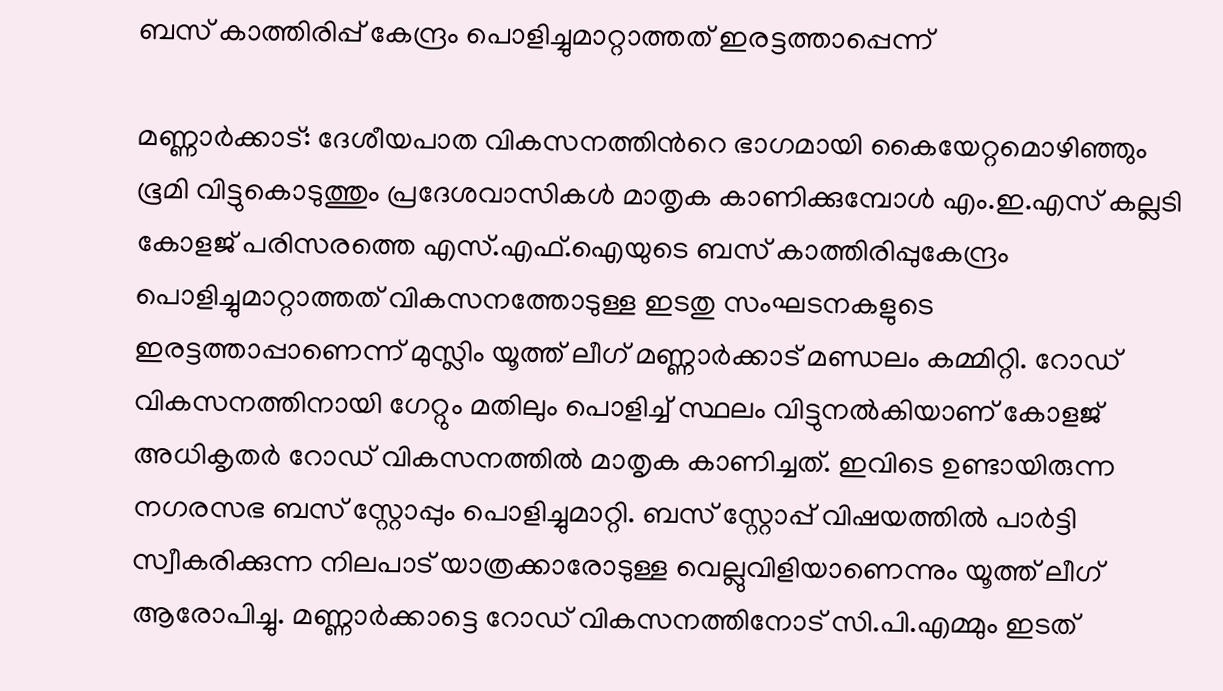ബസ് കാത്തിരിപ്പ് കേന്ദ്രം പൊളിച്ചുമാറ്റാത്തത് ഇരട്ടത്താപ്പെന്ന്

മണ്ണാർക്കാട്: ദേശീയപാത വികസനത്തിന്‍റെ ഭാഗമായി കൈയേറ്റമൊഴിഞ്ഞും ഭൂമി വിട്ടുകൊടുത്തും പ്രദേശവാസികൾ മാതൃക കാണിക്കുമ്പോൾ എം.ഇ.എസ് കല്ലടി കോളജ് പരിസരത്തെ എസ്.എഫ്.ഐയുടെ ബസ് കാത്തിരിപ്പുകേന്ദ്രം പൊളിച്ചുമാറ്റാത്തത് വികസനത്തോടുള്ള ഇടതു സംഘടനകളുടെ ഇരട്ടത്താപ്പാണെന്ന് മുസ്ലിം യൂത്ത് ലീഗ് മണ്ണാർക്കാട് മണ്ഡലം കമ്മിറ്റി. റോഡ് വികസനത്തിനായി ഗേറ്റും മതിലും പൊളിച്ച് സ്ഥലം വിട്ടുനൽകിയാണ് കോളജ് അധികൃതർ റോഡ് വികസനത്തിൽ മാതൃക കാണിച്ചത്. ഇവിടെ ഉണ്ടായിരുന്ന നഗരസഭ ബസ് സ്റ്റോപ്പും പൊളിച്ചുമാറ്റി. ബസ് സ്റ്റോപ്പ് വിഷയത്തിൽ പാർട്ടി സ്വീകരിക്കുന്ന നിലപാട് യാത്രക്കാരോടുള്ള വെല്ലുവിളിയാണെന്നും യൂത്ത് ലീഗ് ആരോപിച്ചു. മണ്ണാർക്കാട്ടെ റോഡ് വികസനത്തിനോട് സി.പി.എമ്മും ഇടത്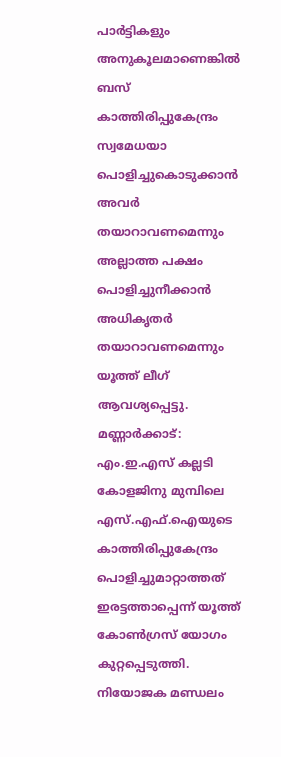പാർട്ടികളും അനുകൂലമാണെങ്കിൽ ബസ് കാത്തിരിപ്പുകേന്ദ്രം സ്വമേധയാ പൊളിച്ചുകൊടുക്കാൻ അവർ തയാറാവണമെന്നും അല്ലാത്ത പക്ഷം പൊളിച്ചുനീക്കാൻ അധികൃതർ തയാറാവണമെന്നും യൂത്ത് ലീഗ് ആവശ്യപ്പെട്ടു. മണ്ണാർക്കാട്: എം.ഇ.എസ് കല്ലടി കോളജിനു മുമ്പിലെ എസ്.എഫ്.ഐയുടെ കാത്തിരിപ്പുകേന്ദ്രം പൊളിച്ചുമാറ്റാത്തത് ഇരട്ടത്താപ്പെന്ന് യൂത്ത് കോണ്‍ഗ്രസ് യോഗം കുറ്റപ്പെടുത്തി. നിയോജക മണ്ഡലം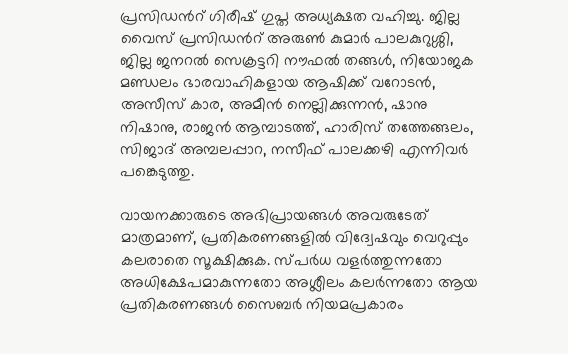പ്രസിഡന്‍റ് ഗിരീഷ് ഗുപ്ത അധ്യക്ഷത വഹിച്ചു. ജില്ല വൈസ് പ്രസിഡന്‍റ് അരുണ്‍ കുമാര്‍ പാലകുറുശ്ശി, ജില്ല ജനറല്‍ സെക്രട്ടറി നൗഫല്‍ തങ്ങള്‍, നിയോജക മണ്ഡലം ഭാരവാഹികളായ ആഷിക്ക് വറോടന്‍, അസീസ് കാര, അമീന്‍ നെല്ലിക്കുന്നന്‍, ഷാനു നിഷാനു, രാജന്‍ ആമ്പാടത്ത്, ഹാരിസ് തത്തേങ്ങലം, സിജാദ് അമ്പലപ്പാറ, നസീഫ് പാലക്കഴി എന്നിവർ പങ്കെടുത്തു.

വായനക്കാരുടെ അഭിപ്രായങ്ങള്‍ അവരുടേത് മാത്രമാണ്, പ്രതികരണങ്ങളിൽ വിദ്വേഷവും വെറുപ്പും കലരാതെ സൂക്ഷിക്കുക. സ്പർധ വളർത്തുന്നതോ അധിക്ഷേപമാകുന്നതോ അശ്ലീലം കലർന്നതോ ആയ പ്രതികരണങ്ങൾ സൈബർ നിയമപ്രകാരം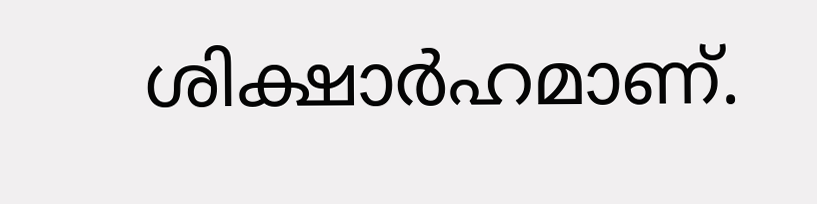ശിക്ഷാർഹമാണ്.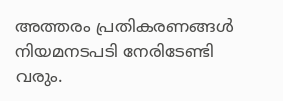അത്തരം പ്രതികരണങ്ങൾ നിയമനടപടി നേരിടേണ്ടി വരും.